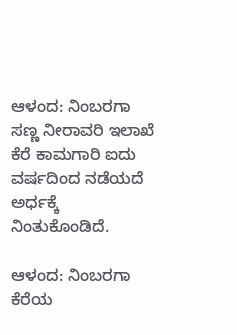ಆಳಂದ: ನಿಂಬರಗಾ ಸಣ್ಣ ನೀರಾವರಿ ಇಲಾಖೆ ಕೆರೆ ಕಾಮಗಾರಿ ಐದು ವರ್ಷದಿಂದ ನಡೆಯದೆ ಅರ್ಧಕ್ಕೆ ನಿಂತುಕೊಂಡಿದೆ.

ಆಳಂದ: ನಿಂಬರಗಾ ಕೆರೆಯ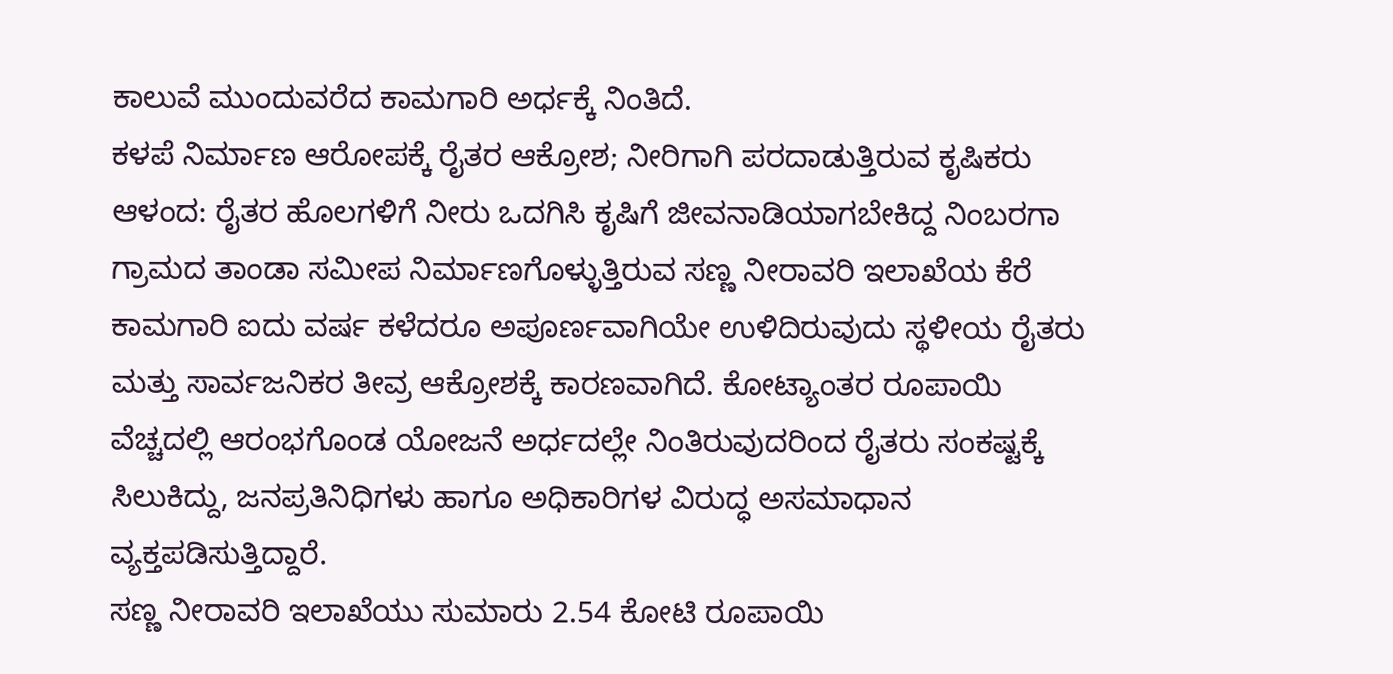ಕಾಲುವೆ ಮುಂದುವರೆದ ಕಾಮಗಾರಿ ಅರ್ಧಕ್ಕೆ ನಿಂತಿದೆ.
ಕಳಪೆ ನಿರ್ಮಾಣ ಆರೋಪಕ್ಕೆ ರೈತರ ಆಕ್ರೋಶ; ನೀರಿಗಾಗಿ ಪರದಾಡುತ್ತಿರುವ ಕೃಷಿಕರು
ಆಳಂದ: ರೈತರ ಹೊಲಗಳಿಗೆ ನೀರು ಒದಗಿಸಿ ಕೃಷಿಗೆ ಜೀವನಾಡಿಯಾಗಬೇಕಿದ್ದ ನಿಂಬರಗಾ ಗ್ರಾಮದ ತಾಂಡಾ ಸಮೀಪ ನಿರ್ಮಾಣಗೊಳ್ಳುತ್ತಿರುವ ಸಣ್ಣ ನೀರಾವರಿ ಇಲಾಖೆಯ ಕೆರೆ ಕಾಮಗಾರಿ ಐದು ವರ್ಷ ಕಳೆದರೂ ಅಪೂರ್ಣವಾಗಿಯೇ ಉಳಿದಿರುವುದು ಸ್ಥಳೀಯ ರೈತರು ಮತ್ತು ಸಾರ್ವಜನಿಕರ ತೀವ್ರ ಆಕ್ರೋಶಕ್ಕೆ ಕಾರಣವಾಗಿದೆ. ಕೋಟ್ಯಾಂತರ ರೂಪಾಯಿ ವೆಚ್ಚದಲ್ಲಿ ಆರಂಭಗೊಂಡ ಯೋಜನೆ ಅರ್ಧದಲ್ಲೇ ನಿಂತಿರುವುದರಿಂದ ರೈತರು ಸಂಕಷ್ಟಕ್ಕೆ ಸಿಲುಕಿದ್ದು, ಜನಪ್ರತಿನಿಧಿಗಳು ಹಾಗೂ ಅಧಿಕಾರಿಗಳ ವಿರುದ್ಧ ಅಸಮಾಧಾನ ವ್ಯಕ್ತಪಡಿಸುತ್ತಿದ್ದಾರೆ.
ಸಣ್ಣ ನೀರಾವರಿ ಇಲಾಖೆಯು ಸುಮಾರು 2.54 ಕೋಟಿ ರೂಪಾಯಿ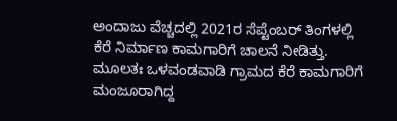ಅಂದಾಜು ವೆಚ್ಚದಲ್ಲಿ 2021ರ ಸೆಪ್ಟೆಂಬರ್ ತಿಂಗಳಲ್ಲಿ ಕೆರೆ ನಿರ್ಮಾಣ ಕಾಮಗಾರಿಗೆ ಚಾಲನೆ ನೀಡಿತ್ತು. ಮೂಲತಃ ಒಳವಂಡವಾಡಿ ಗ್ರಾಮದ ಕೆರೆ ಕಾಮಗಾರಿಗೆ ಮಂಜೂರಾಗಿದ್ದ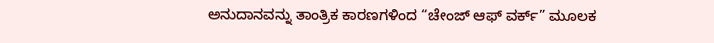ಅನುದಾನವನ್ನು ತಾಂತ್ರಿಕ ಕಾರಣಗಳಿಂದ “ಚೇಂಜ್ ಆಫ್ ವರ್ಕ್” ಮೂಲಕ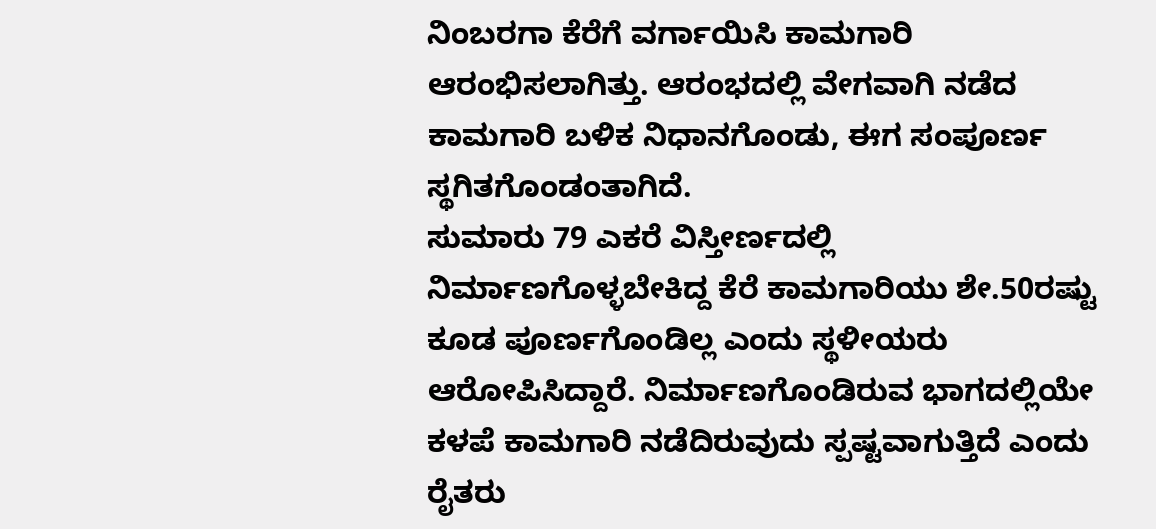ನಿಂಬರಗಾ ಕೆರೆಗೆ ವರ್ಗಾಯಿಸಿ ಕಾಮಗಾರಿ ಆರಂಭಿಸಲಾಗಿತ್ತು. ಆರಂಭದಲ್ಲಿ ವೇಗವಾಗಿ ನಡೆದ ಕಾಮಗಾರಿ ಬಳಿಕ ನಿಧಾನಗೊಂಡು, ಈಗ ಸಂಪೂರ್ಣ ಸ್ಥಗಿತಗೊಂಡಂತಾಗಿದೆ.
ಸುಮಾರು 79 ಎಕರೆ ವಿಸ್ತೀರ್ಣದಲ್ಲಿ ನಿರ್ಮಾಣಗೊಳ್ಳಬೇಕಿದ್ದ ಕೆರೆ ಕಾಮಗಾರಿಯು ಶೇ.50ರಷ್ಟು ಕೂಡ ಪೂರ್ಣಗೊಂಡಿಲ್ಲ ಎಂದು ಸ್ಥಳೀಯರು ಆರೋಪಿಸಿದ್ದಾರೆ. ನಿರ್ಮಾಣಗೊಂಡಿರುವ ಭಾಗದಲ್ಲಿಯೇ ಕಳಪೆ ಕಾಮಗಾರಿ ನಡೆದಿರುವುದು ಸ್ಪಷ್ಟವಾಗುತ್ತಿದೆ ಎಂದು ರೈತರು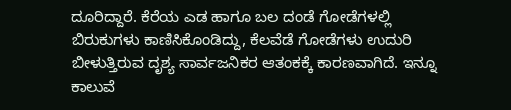ದೂರಿದ್ದಾರೆ. ಕೆರೆಯ ಎಡ ಹಾಗೂ ಬಲ ದಂಡೆ ಗೋಡೆಗಳಲ್ಲಿ ಬಿರುಕುಗಳು ಕಾಣಿಸಿಕೊಂಡಿದ್ದು, ಕೆಲವೆಡೆ ಗೋಡೆಗಳು ಉದುರಿ ಬೀಳುತ್ತಿರುವ ದೃಶ್ಯ ಸಾರ್ವಜನಿಕರ ಆತಂಕಕ್ಕೆ ಕಾರಣವಾಗಿದೆ. ಇನ್ನೂ ಕಾಲುವೆ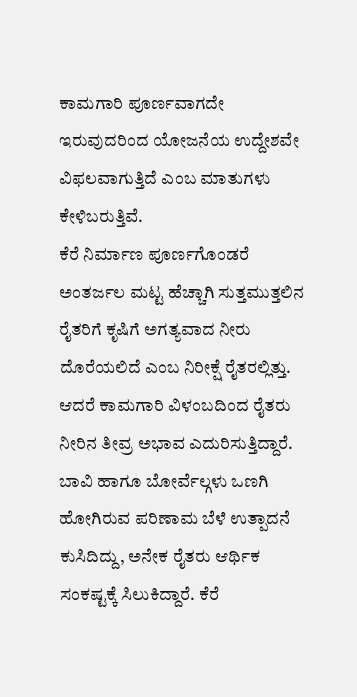ಕಾಮಗಾರಿ ಪೂರ್ಣವಾಗದೇ ಇರುವುದರಿಂದ ಯೋಜನೆಯ ಉದ್ದೇಶವೇ ವಿಫಲವಾಗುತ್ತಿದೆ ಎಂಬ ಮಾತುಗಳು ಕೇಳಿಬರುತ್ತಿವೆ.
ಕೆರೆ ನಿರ್ಮಾಣ ಪೂರ್ಣಗೊಂಡರೆ ಅಂತರ್ಜಲ ಮಟ್ಟ ಹೆಚ್ಚಾಗಿ ಸುತ್ತಮುತ್ತಲಿನ ರೈತರಿಗೆ ಕೃಷಿಗೆ ಅಗತ್ಯವಾದ ನೀರು ದೊರೆಯಲಿದೆ ಎಂಬ ನಿರೀಕ್ಷೆ ರೈತರಲ್ಲಿತ್ತು. ಆದರೆ ಕಾಮಗಾರಿ ವಿಳಂಬದಿಂದ ರೈತರು ನೀರಿನ ತೀವ್ರ ಅಭಾವ ಎದುರಿಸುತ್ತಿದ್ದಾರೆ. ಬಾವಿ ಹಾಗೂ ಬೋರ್ವೆಲ್ಗಳು ಒಣಗಿ ಹೋಗಿರುವ ಪರಿಣಾಮ ಬೆಳೆ ಉತ್ಪಾದನೆ ಕುಸಿದಿದ್ದು, ಅನೇಕ ರೈತರು ಆರ್ಥಿಕ ಸಂಕಷ್ಟಕ್ಕೆ ಸಿಲುಕಿದ್ದಾರೆ. ಕೆರೆ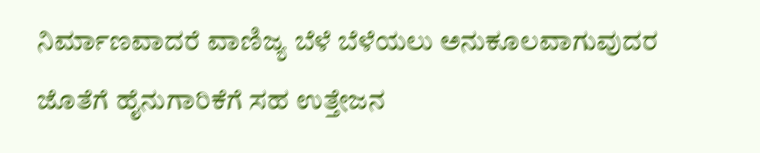ನಿರ್ಮಾಣವಾದರೆ ವಾಣಿಜ್ಯ ಬೆಳೆ ಬೆಳೆಯಲು ಅನುಕೂಲವಾಗುವುದರ ಜೊತೆಗೆ ಹೈನುಗಾರಿಕೆಗೆ ಸಹ ಉತ್ತೇಜನ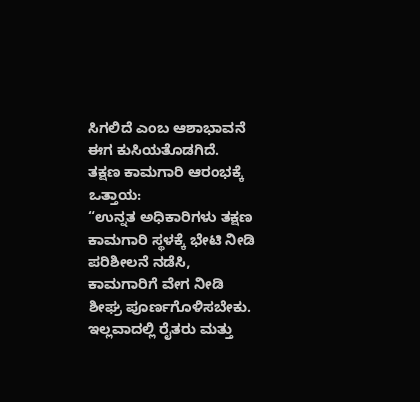ಸಿಗಲಿದೆ ಎಂಬ ಆಶಾಭಾವನೆ ಈಗ ಕುಸಿಯತೊಡಗಿದೆ.
ತಕ್ಷಣ ಕಾಮಗಾರಿ ಆರಂಭಕ್ಕೆ ಒತ್ತಾಯ:
“ಉನ್ನತ ಅಧಿಕಾರಿಗಳು ತಕ್ಷಣ ಕಾಮಗಾರಿ ಸ್ಥಳಕ್ಕೆ ಭೇಟಿ ನೀಡಿ ಪರಿಶೀಲನೆ ನಡೆಸಿ, ಕಾಮಗಾರಿಗೆ ವೇಗ ನೀಡಿ ಶೀಘ್ರ ಪೂರ್ಣಗೊಳಿಸಬೇಕು. ಇಲ್ಲವಾದಲ್ಲಿ ರೈತರು ಮತ್ತು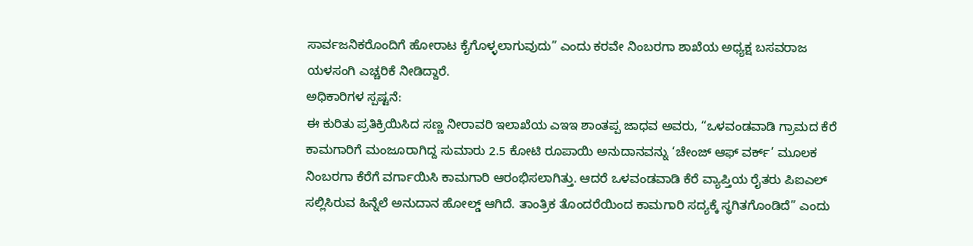ಸಾರ್ವಜನಿಕರೊಂದಿಗೆ ಹೋರಾಟ ಕೈಗೊಳ್ಳಲಾಗುವುದು” ಎಂದು ಕರವೇ ನಿಂಬರಗಾ ಶಾಖೆಯ ಅಧ್ಯಕ್ಷ ಬಸವರಾಜ ಯಳಸಂಗಿ ಎಚ್ಚರಿಕೆ ನೀಡಿದ್ದಾರೆ.
ಅಧಿಕಾರಿಗಳ ಸ್ಪಷ್ಟನೆ:
ಈ ಕುರಿತು ಪ್ರತಿಕ್ರಿಯಿಸಿದ ಸಣ್ಣ ನೀರಾವರಿ ಇಲಾಖೆಯ ಎಇಇ ಶಾಂತಪ್ಪ ಜಾಧವ ಅವರು, “ಒಳವಂಡವಾಡಿ ಗ್ರಾಮದ ಕೆರೆ ಕಾಮಗಾರಿಗೆ ಮಂಜೂರಾಗಿದ್ದ ಸುಮಾರು 2.5 ಕೋಟಿ ರೂಪಾಯಿ ಅನುದಾನವನ್ನು ‘ಚೇಂಜ್ ಆಫ್ ವರ್ಕ್’ ಮೂಲಕ ನಿಂಬರಗಾ ಕೆರೆಗೆ ವರ್ಗಾಯಿಸಿ ಕಾಮಗಾರಿ ಆರಂಭಿಸಲಾಗಿತ್ತು. ಆದರೆ ಒಳವಂಡವಾಡಿ ಕೆರೆ ವ್ಯಾಪ್ತಿಯ ರೈತರು ಪಿಐಎಲ್ ಸಲ್ಲಿಸಿರುವ ಹಿನ್ನೆಲೆ ಅನುದಾನ ಹೋಲ್ಡ್ ಆಗಿದೆ. ತಾಂತ್ರಿಕ ತೊಂದರೆಯಿಂದ ಕಾಮಗಾರಿ ಸದ್ಯಕ್ಕೆ ಸ್ಥಗಿತಗೊಂಡಿದೆ” ಎಂದು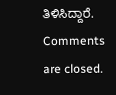ತಿಳಿಸಿದ್ದಾರೆ.
Comments are closed.